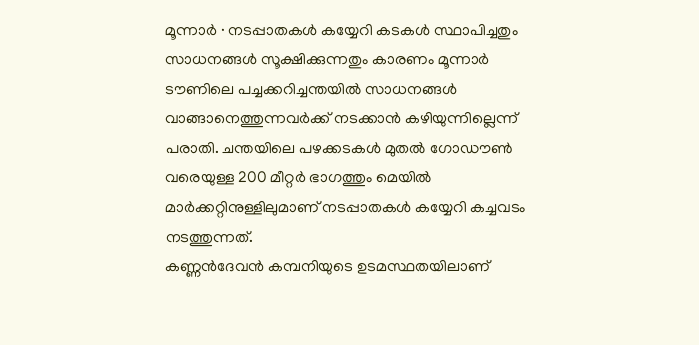മൂന്നാർ ∙ നടപ്പാതകൾ കയ്യേറി കടകൾ സ്ഥാപിച്ചതും സാധനങ്ങൾ സൂക്ഷിക്കുന്നതും കാരണം മൂന്നാർ ടൗണിലെ പച്ചക്കറിച്ചന്തയിൽ സാധനങ്ങൾ വാങ്ങാനെത്തുന്നവർക്ക് നടക്കാൻ കഴിയുന്നില്ലെന്ന് പരാതി. ചന്തയിലെ പഴക്കടകൾ മുതൽ ഗോഡൗൺ വരെയുള്ള 200 മീറ്റർ ഭാഗത്തും മെയിൽ മാർക്കറ്റിനുള്ളിലുമാണ് നടപ്പാതകൾ കയ്യേറി കച്ചവടം നടത്തുന്നത്.
കണ്ണൻദേവൻ കമ്പനിയുടെ ഉടമസ്ഥതയിലാണ്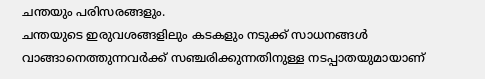ചന്തയും പരിസരങ്ങളും.
ചന്തയുടെ ഇരുവശങ്ങളിലും കടകളും നടുക്ക് സാധനങ്ങൾ വാങ്ങാനെത്തുന്നവർക്ക് സഞ്ചരിക്കുന്നതിനുള്ള നടപ്പാതയുമായാണ്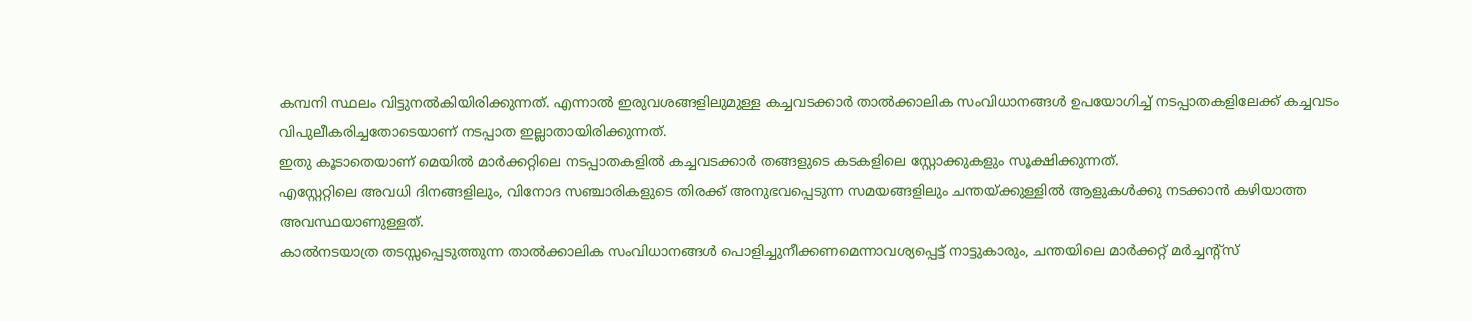കമ്പനി സ്ഥലം വിട്ടുനൽകിയിരിക്കുന്നത്. എന്നാൽ ഇരുവശങ്ങളിലുമുള്ള കച്ചവടക്കാർ താൽക്കാലിക സംവിധാനങ്ങൾ ഉപയോഗിച്ച് നടപ്പാതകളിലേക്ക് കച്ചവടം വിപുലീകരിച്ചതോടെയാണ് നടപ്പാത ഇല്ലാതായിരിക്കുന്നത്.
ഇതു കൂടാതെയാണ് മെയിൽ മാർക്കറ്റിലെ നടപ്പാതകളിൽ കച്ചവടക്കാർ തങ്ങളുടെ കടകളിലെ സ്റ്റോക്കുകളും സൂക്ഷിക്കുന്നത്.
എസ്റ്റേറ്റിലെ അവധി ദിനങ്ങളിലും, വിനോദ സഞ്ചാരികളുടെ തിരക്ക് അനുഭവപ്പെടുന്ന സമയങ്ങളിലും ചന്തയ്ക്കുള്ളിൽ ആളുകൾക്കു നടക്കാൻ കഴിയാത്ത അവസ്ഥയാണുള്ളത്.
കാൽനടയാത്ര തടസ്സപ്പെടുത്തുന്ന താൽക്കാലിക സംവിധാനങ്ങൾ പൊളിച്ചുനീക്കണമെന്നാവശ്യപ്പെട്ട് നാട്ടുകാരും, ചന്തയിലെ മാർക്കറ്റ് മർച്ചന്റ്സ്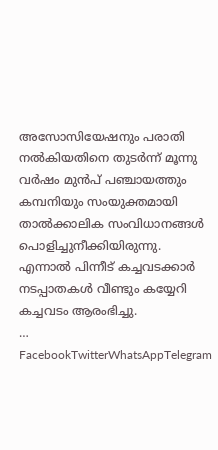അസോസിയേഷനും പരാതി നൽകിയതിനെ തുടർന്ന് മൂന്നു വർഷം മുൻപ് പഞ്ചായത്തും കമ്പനിയും സംയുക്തമായി താൽക്കാലിക സംവിധാനങ്ങൾ പൊളിച്ചുനീക്കിയിരുന്നു. എന്നാൽ പിന്നീട് കച്ചവടക്കാർ നടപ്പാതകൾ വീണ്ടും കയ്യേറി കച്ചവടം ആരംഭിച്ചു.
… FacebookTwitterWhatsAppTelegram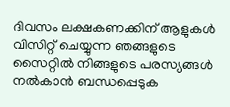ദിവസം ലക്ഷകണക്കിന് ആളുകൾ വിസിറ്റ് ചെയ്യുന്ന ഞങ്ങളുടെ സൈറ്റിൽ നിങ്ങളുടെ പരസ്യങ്ങൾ നൽകാൻ ബന്ധപ്പെടുക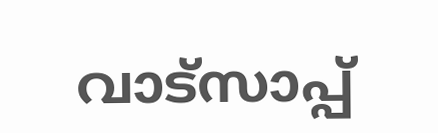വാട്സാപ്പ്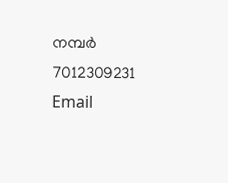നമ്പർ 7012309231 Email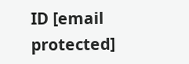ID [email protected]